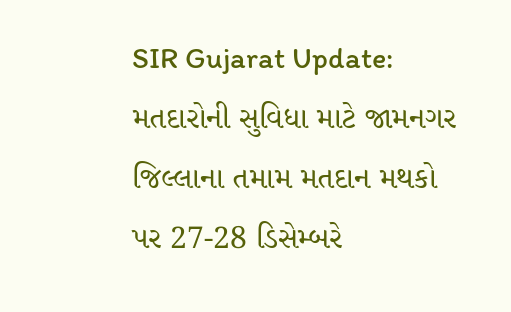SIR Gujarat Update: મતદારોની સુવિધા માટે જામનગર જિલ્લાના તમામ મતદાન મથકો પર 27-28 ડિસેમ્બરે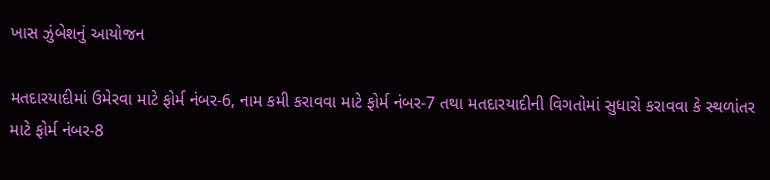ખાસ ઝુંબેશનું આયોજન

મતદારયાદીમાં ઉમેરવા માટે ફોર્મ નંબર-6, નામ કમી કરાવવા માટે ફોર્મ નંબર-7 તથા મતદારયાદીની વિગતોમાં સુધારો કરાવવા કે સ્થળાંતર માટે ફોર્મ નંબર-8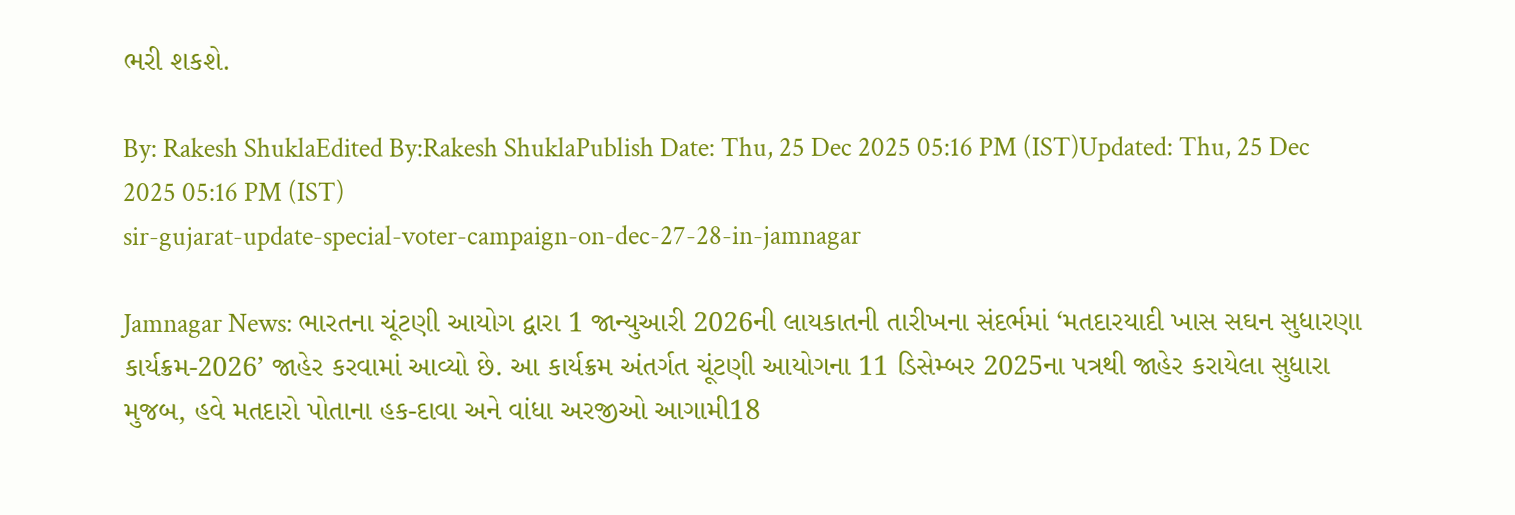ભરી શકશે.

By: Rakesh ShuklaEdited By:Rakesh ShuklaPublish Date: Thu, 25 Dec 2025 05:16 PM (IST)Updated: Thu, 25 Dec 2025 05:16 PM (IST)
sir-gujarat-update-special-voter-campaign-on-dec-27-28-in-jamnagar

Jamnagar News: ભારતના ચૂંટણી આયોગ દ્વારા 1 જાન્યુઆરી 2026ની લાયકાતની તારીખના સંદર્ભમાં ‘મતદારયાદી ખાસ સઘન સુધારણા કાર્યક્રમ-2026’ જાહેર કરવામાં આવ્યો છે. આ કાર્યક્રમ અંતર્ગત ચૂંટણી આયોગના 11 ડિસેમ્બર 2025ના પત્રથી જાહેર કરાયેલા સુધારા મુજબ, હવે મતદારો પોતાના હક-દાવા અને વાંધા અરજીઓ આગામી18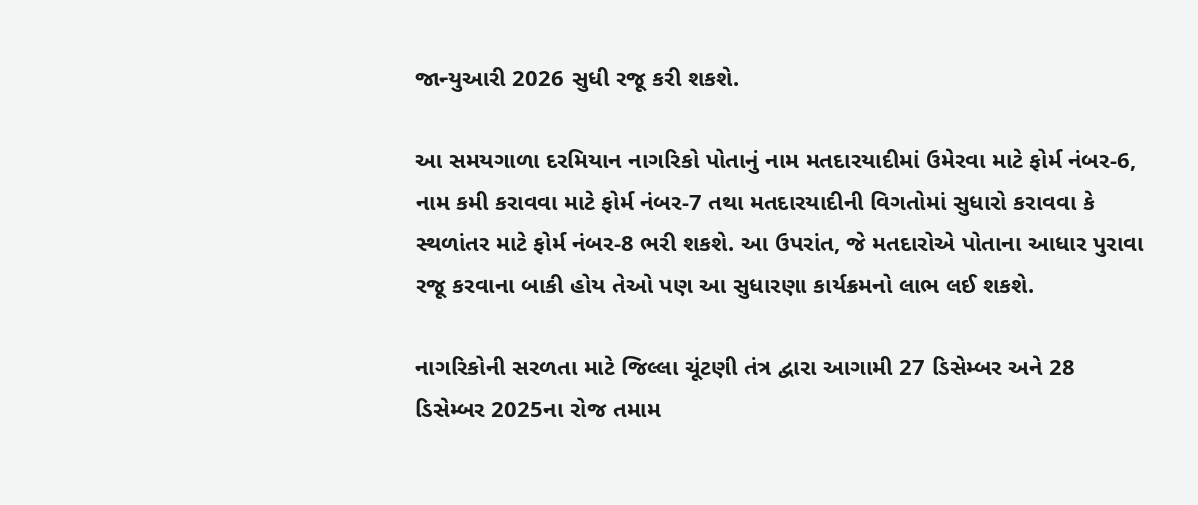જાન્યુઆરી 2026 સુધી રજૂ કરી શકશે.

આ સમયગાળા દરમિયાન નાગરિકો પોતાનું નામ મતદારયાદીમાં ઉમેરવા માટે ફોર્મ નંબર-6, નામ કમી કરાવવા માટે ફોર્મ નંબર-7 તથા મતદારયાદીની વિગતોમાં સુધારો કરાવવા કે સ્થળાંતર માટે ફોર્મ નંબર-8 ભરી શકશે. આ ઉપરાંત, જે મતદારોએ પોતાના આધાર પુરાવા રજૂ કરવાના બાકી હોય તેઓ પણ આ સુધારણા કાર્યક્રમનો લાભ લઈ શકશે.

નાગરિકોની સરળતા માટે જિલ્લા ચૂંટણી તંત્ર દ્વારા આગામી 27 ડિસેમ્બર અને 28 ડિસેમ્બર 2025ના રોજ તમામ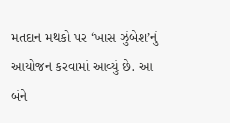મતદાન મથકો પર ‘ખાસ ઝુંબેશ’નું આયોજન કરવામાં આવ્યું છે. આ બંને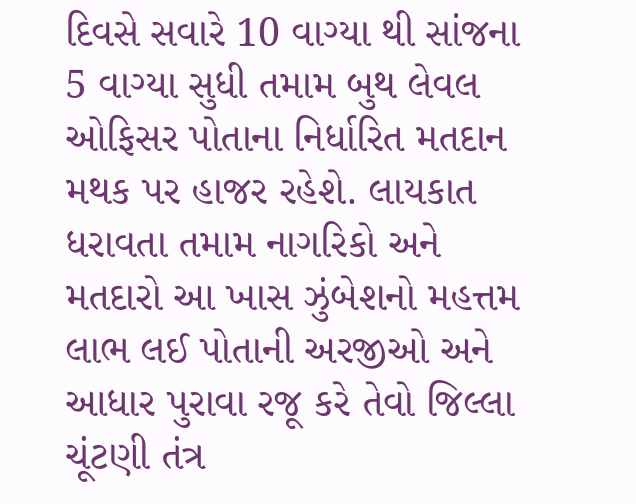દિવસે સવારે 10 વાગ્યા થી સાંજના 5 વાગ્યા સુધી તમામ બુથ લેવલ ઓફિસર પોતાના નિર્ધારિત મતદાન મથક પર હાજર રહેશે. લાયકાત ધરાવતા તમામ નાગરિકો અને મતદારો આ ખાસ ઝુંબેશનો મહત્તમ લાભ લઈ પોતાની અરજીઓ અને આધાર પુરાવા રજૂ કરે તેવો જિલ્લા ચૂંટણી તંત્ર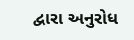દ્વારા અનુરોધ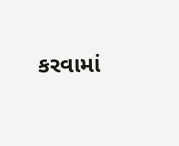કરવામાં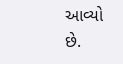આવ્યો છે.